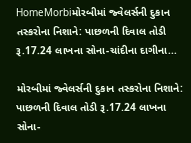HomeMorbiમોરબીમાં જ્વેલર્સની દુકાન તસ્કરોના નિશાને: પાછળની દિવાલ તોડી રૂ.17.24 લાખના સોના-ચાંદીના દાગીના...

મોરબીમાં જ્વેલર્સની દુકાન તસ્કરોના નિશાને: પાછળની દિવાલ તોડી રૂ.17.24 લાખના સોના-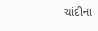ચાંદીના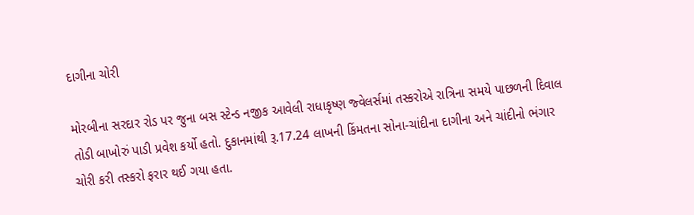દાગીના ચોરી

મોરબીના સરદાર રોડ પર જુના બસ સ્ટેન્ડ નજીક આવેલી રાધાકૃષ્ણ જ્વેલર્સમાં તસ્કરોએ રાત્રિના સમયે પાછળની દિવાલ તોડી બાખોરું પાડી પ્રવેશ કર્યો હતો. દુકાનમાંથી રૂ.17.24 લાખની કિંમતના સોના-ચાંદીના દાગીના અને ચાંદીનો ભંગાર ચોરી કરી તસ્કરો ફરાર થઈ ગયા હતા.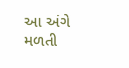આ અંગે મળતી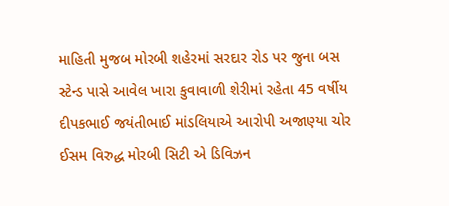માહિતી મુજબ મોરબી શહેરમાં સરદાર રોડ પર જુના બસ સ્ટેન્ડ પાસે આવેલ ખારા કુવાવાળી શેરીમાં રહેતા 45 વર્ષીય દીપકભાઈ જયંતીભાઈ માંડલિયાએ આરોપી અજાણ્યા ચોર ઈસમ વિરુદ્ધ મોરબી સિટી એ ડિવિઝન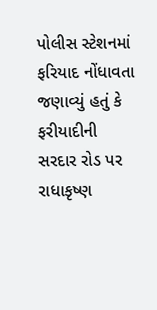પોલીસ સ્ટેશનમાં ફરિયાદ નોંધાવતા જણાવ્યું હતું કે ફરીયાદીની સરદાર રોડ પર રાધાકૃષ્ણ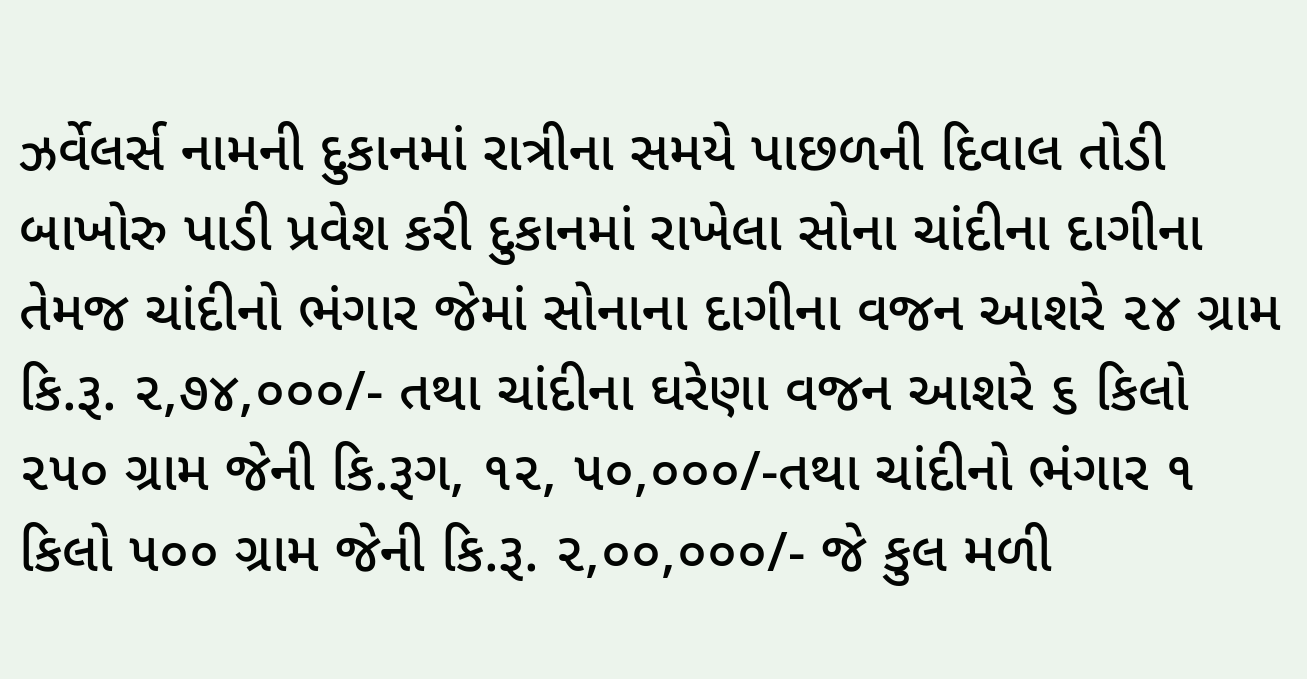ઝર્વેલર્સ નામની દુકાનમાં રાત્રીના સમયે પાછળની દિવાલ તોડી બાખોરુ પાડી પ્રવેશ કરી દુકાનમાં રાખેલા સોના ચાંદીના દાગીના તેમજ ચાંદીનો ભંગાર જેમાં સોનાના દાગીના વજન આશરે ૨૪ ગ્રામ કિ.રૂ. ૨,૭૪,૦૦૦/- તથા ચાંદીના ઘરેણા વજન આશરે ૬ કિલો ૨૫૦ ગ્રામ જેની કિ.રૂગ, ૧૨, ૫૦,૦૦૦/-તથા ચાંદીનો ભંગાર ૧ કિલો ૫૦૦ ગ્રામ જેની કિ.રૂ. ૨,૦૦,૦૦૦/- જે કુલ મળી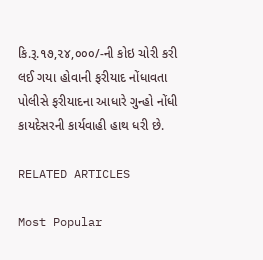કિ.રૂ.૧૭,૨૪,૦૦૦/-ની કોઇ ચોરી કરી લઈ ગયા હોવાની ફરીયાદ નોંધાવતા પોલીસે ફરીયાદના આધારે ગુન્હો નોંધી કાયદેસરની કાર્યવાહી હાથ ધરી છે.

RELATED ARTICLES

Most Popular